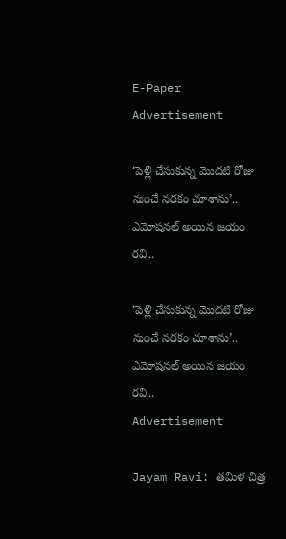E-Paper
Advertisement

‘పెళ్లి చేసుకున్న మొదటి రోజు నుంచే నరకం చూశాను’.. ఎమోషనల్ అయిన జయం రవి..

‘పెళ్లి చేసుకున్న మొదటి రోజు నుంచే నరకం చూశాను’.. ఎమోషనల్ అయిన జయం రవి..
Advertisement

Jayam Ravi: తమిళ చిత్ర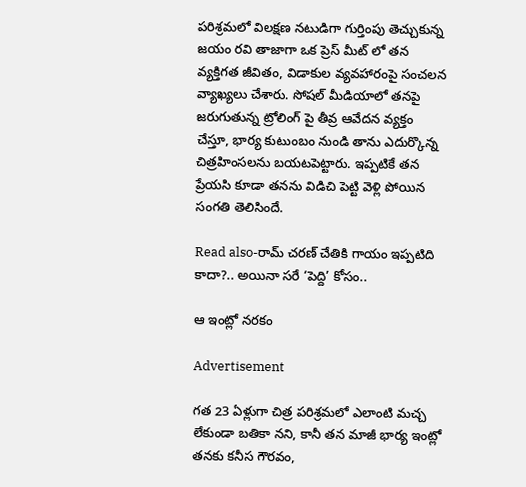పరిశ్రమలో విలక్షణ నటుడిగా గుర్తింపు తెచ్చుకున్న జయం రవి తాజాగా ఒక ప్రెస్ మీట్ లో తన వ్యక్తిగత జీవితం, విడాకుల వ్యవహారంపై సంచలన వ్యాఖ్యలు చేశారు. సోషల్ మీడియాలో తనపై జరుగుతున్న ట్రోలింగ్ పై తీవ్ర ఆవేదన వ్యక్తం చేస్తూ, భార్య కుటుంబం నుండి తాను ఎదుర్కొన్న చిత్రహింసలను బయటపెట్టారు. ఇప్పటికే తన ప్రేయసి కూడా తనను విడిచి పెట్టి వెళ్లి పోయిన సంగతి తెలిసిందే.

Read also-రామ్ చరణ్ చేతికి గాయం ఇప్పటిది కాదా?.. అయినా సరే ‘పెద్ది’ కోసం..

ఆ ఇంట్లో నరకం

Advertisement

గత 23 ఏళ్లుగా చిత్ర పరిశ్రమలో ఎలాంటి మచ్చ లేకుండా బతికా నని, కానీ తన మాజీ భార్య ఇంట్లో తనకు కనీస గౌరవం,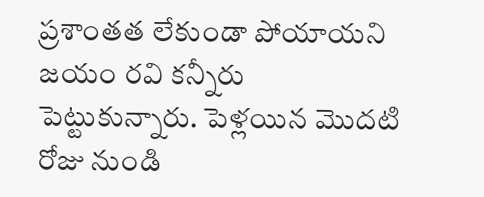ప్రశాంతత లేకుండా పోయాయని జయం రవి కన్నీరు పెట్టుకున్నారు. పెళ్లయిన మొదటి రోజు నుండి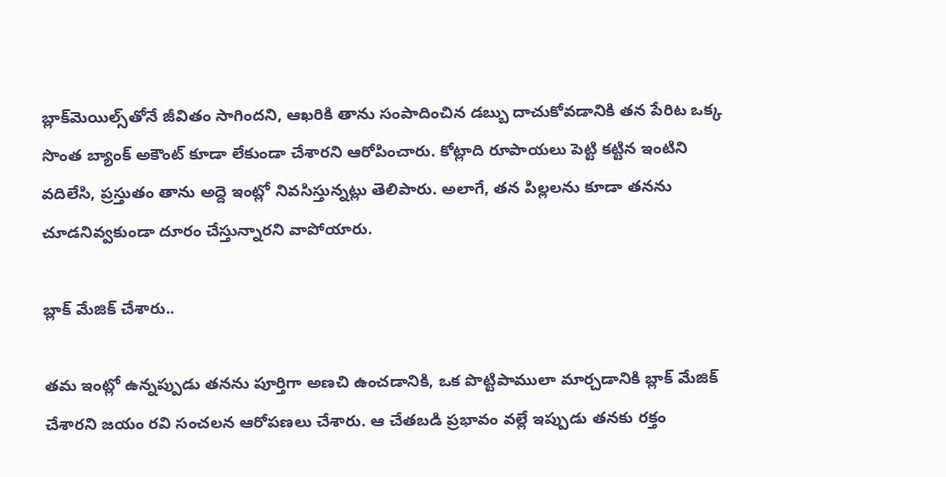బ్లాక్‌మెయిల్స్‌తోనే జీవితం సాగిందని, ఆఖరికి తాను సంపాదించిన డబ్బు దాచుకోవడానికి తన పేరిట ఒక్క సొంత బ్యాంక్ అకౌంట్ కూడా లేకుండా చేశారని ఆరోపించారు. కోట్లాది రూపాయలు పెట్టి కట్టిన ఇంటిని వదిలేసి, ప్రస్తుతం తాను అద్దె ఇంట్లో నివసిస్తున్నట్లు తెలిపారు. అలాగే, తన పిల్లలను కూడా తనను చూడనివ్వకుండా దూరం చేస్తున్నారని వాపోయారు.

బ్లాక్ మేజిక్ చేశారు..

తమ ఇంట్లో ఉన్నప్పుడు తనను పూర్తిగా అణచి ఉంచడానికి, ఒక పొట్టిపాములా మార్చడానికి బ్లాక్ మేజిక్ చేశారని జయం రవి సంచలన ఆరోపణలు చేశారు. ఆ చేతబడి ప్రభావం వల్లే ఇప్పుడు తనకు రక్తం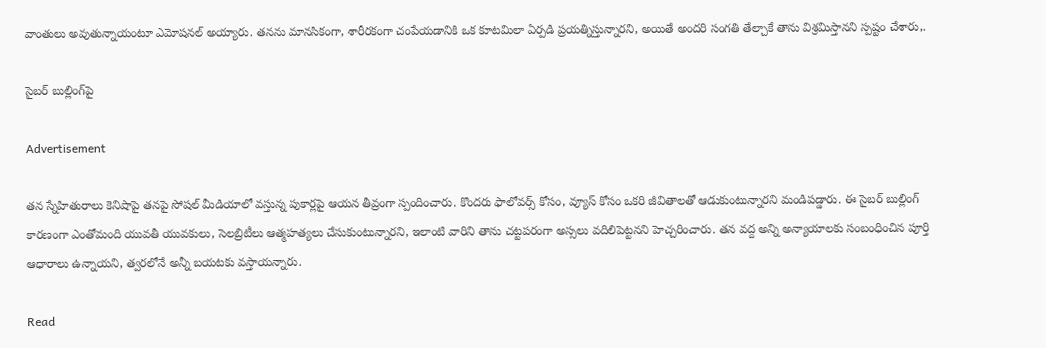వాంతులు అవుతున్నాయంటూ ఎమోషనల్ అయ్యారు. తనను మానసికంగా, శారీరకంగా చంపేయడానికి ఒక కూటమిలా ఏర్పడి ప్రయత్నిస్తున్నారని, అయితే అందరి సంగతి తేల్చాకే తాను విశ్రమిస్తానని స్పష్టం చేశారు,.

సైబర్ బుల్లింగ్‌పై

Advertisement

తన స్నేహితురాలు కెనిషాపై తనపై సోషల్ మీడియాలో వస్తున్న పుకార్లపై ఆయన తీవ్రంగా స్పందించారు. కొందరు ఫాలోవర్స్ కోసం, వ్యూస్ కోసం ఒకరి జీవితాలతో ఆడుకుంటున్నారని మండిపడ్డారు. ఈ సైబర్ బుల్లింగ్ కారణంగా ఎంతోమంది యువతీ యువకులు, సెలబ్రిటీలు ఆత్మహత్యలు చేసుకుంటున్నారని, ఇలాంటి వారిని తాను చట్టపరంగా అస్సలు వదిలిపెట్టనని హెచ్చరించారు. తన వద్ద అన్ని అన్యాయాలకు సంబంధించిన పూర్తి ఆధారాలు ఉన్నాయని, త్వరలోనే అన్నీ బయటకు వస్తాయన్నారు.

Read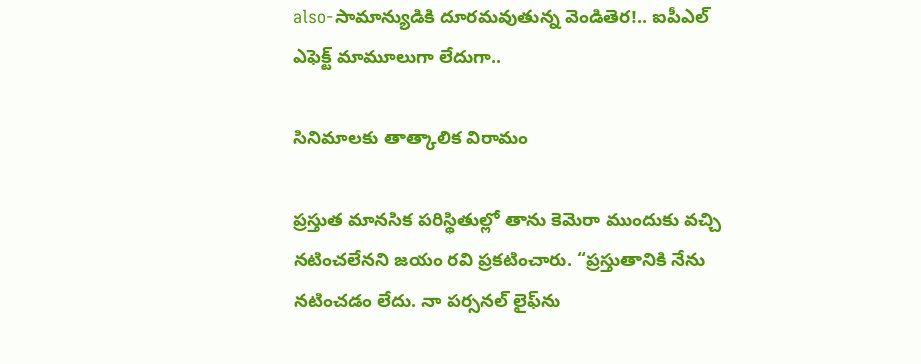also-సామాన్యుడికి దూరమవుతున్న వెండితెర!.. ఐపీఎల్ ఎఫెక్ట్ మామూలుగా లేదుగా..

సినిమాలకు తాత్కాలిక విరామం

ప్రస్తుత మానసిక పరిస్థితుల్లో తాను కెమెరా ముందుకు వచ్చి నటించలేనని జయం రవి ప్రకటించారు. “ప్రస్తుతానికి నేను నటించడం లేదు. నా పర్సనల్ లైఫ్‌ను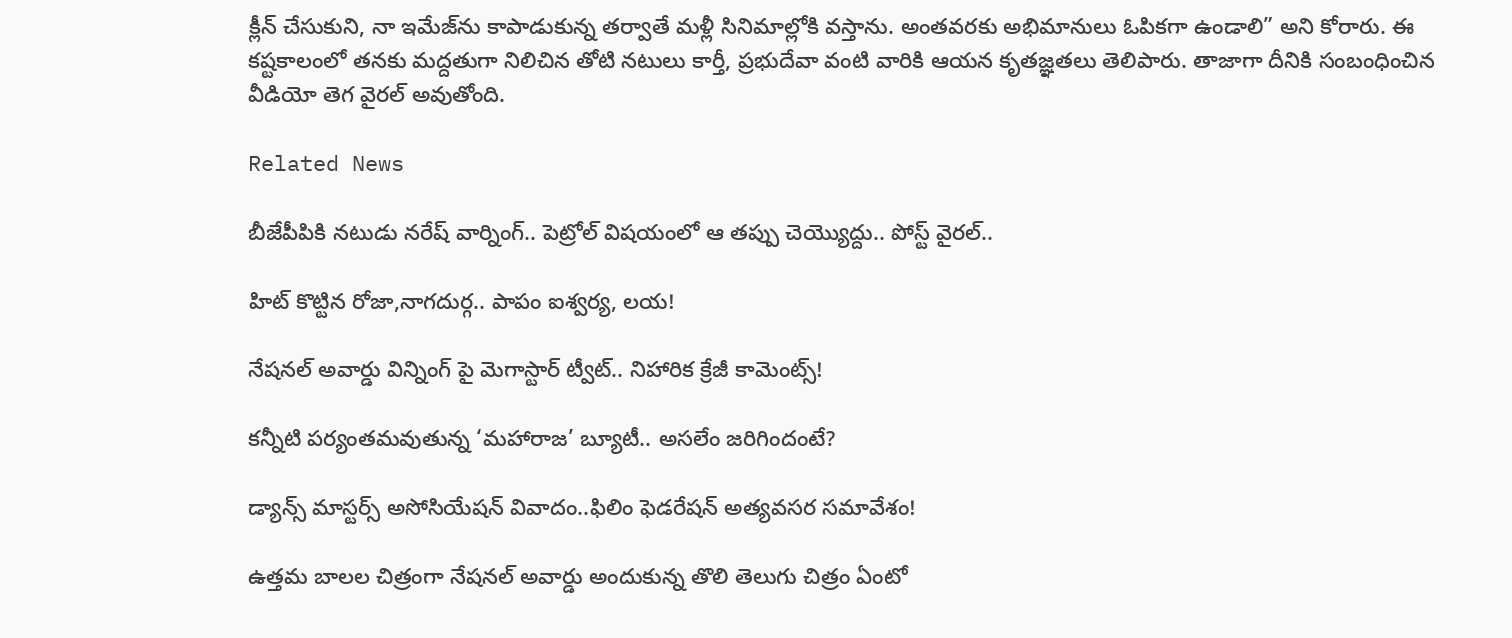క్లీన్ చేసుకుని, నా ఇమేజ్‌ను కాపాడుకున్న తర్వాతే మళ్లీ సినిమాల్లోకి వస్తాను. అంతవరకు అభిమానులు ఓపికగా ఉండాలి” అని కోరారు. ఈ కష్టకాలంలో తనకు మద్దతుగా నిలిచిన తోటి నటులు కార్తీ, ప్రభుదేవా వంటి వారికి ఆయన కృతజ్ఞతలు తెలిపారు. తాజాగా దీనికి సంబంధించిన వీడియో తెగ వైరల్ అవుతోంది.

Related News

బీజేపీపికి నటుడు నరేష్ వార్నింగ్.. పెట్రోల్ విషయంలో ఆ తప్పు చెయ్యొద్దు.. పోస్ట్ వైరల్..

హిట్ కొట్టిన రోజా,నాగదుర్గ.. పాపం ఐశ్వర్య, లయ!

నేషనల్ అవార్డు విన్నింగ్ పై మెగాస్టార్ ట్వీట్.. నిహారిక క్రేజీ కామెంట్స్!

కన్నీటి పర్యంతమవుతున్న ‘మహారాజ’ బ్యూటీ.. అసలేం జరిగిందంటే?

డ్యాన్స్ మాస్టర్స్ అసోసియేషన్ వివాదం..ఫిలిం ఫెడరేషన్ అత్యవసర సమావేశం!

ఉత్తమ బాలల చిత్రంగా నేషనల్ అవార్డు అందుకున్న తొలి తెలుగు చిత్రం ఏంటో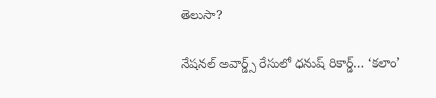తెలుసా?

నేషనల్ అవార్డ్స్ రేసులో ధనుష్ రికార్డ్… ‘కలాం’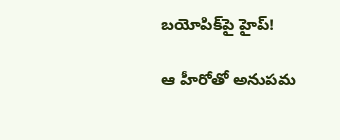బయోపిక్‌పై హైప్!

ఆ హీరోతో అనుపమ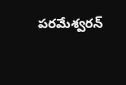పరమేశ్వరన్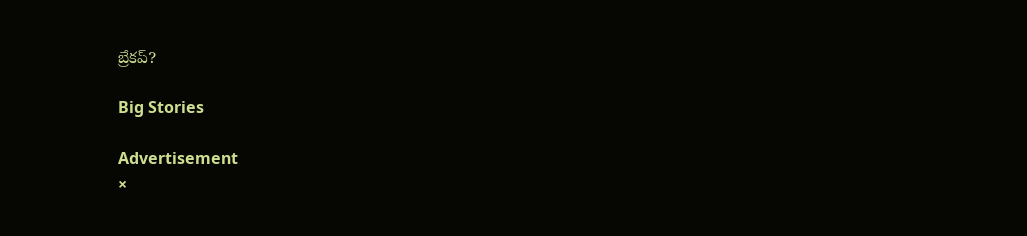బ్రేకప్?

Big Stories

Advertisement
×